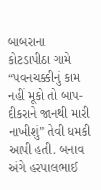બાબરાના કોટડાપીઠા ગામે “પવનચક્કીનું કામ નહીં મૂકો તો બાપ-દીકરાને જાનથી મારી નાખીશું” તેવી ધમકી આપી હતી. બનાવ અંગે હરપાલભાઈ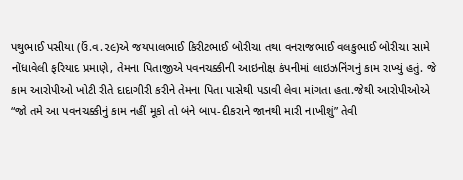પથુભાઈ પસીયા (ઉં.વ.૨૯)એ જયપાલભાઈ કિરીટભાઈ બોરીચા તથા વનરાજભાઈ વલકુભાઈ બોરીચા સામે નોંધાવેલી ફરિયાદ પ્રમાણે, તેમના પિતાજીએ પવનચક્કીની આઇનોક્ષ કંપનીમાં લાઇઝનિંગનું કામ રાખ્યું હતું. જે કામ આરોપીઓ ખોટી રીતે દાદાગીરી કરીને તેમના પિતા પાસેથી પડાવી લેવા માંગતા હતા.જેથી આરોપીઓએ “જો તમે આ પવનચક્કીનું કામ નહીં મૂકો તો બંને બાપ-દીકરાને જાનથી મારી નાખીશું” તેવી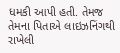ધમકી આપી હતી. તેમજ તેમના પિતાએ લાઇઝનિંગથી રાખેલી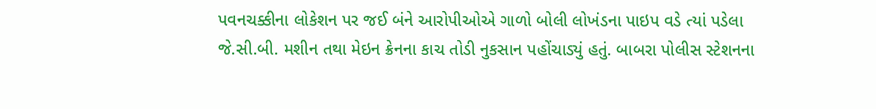પવનચક્કીના લોકેશન પર જઈ બંને આરોપીઓએ ગાળો બોલી લોખંડના પાઇપ વડે ત્યાં પડેલા જે.સી.બી. મશીન તથા મેઇન ક્રેનના કાચ તોડી નુકસાન પહોંચાડ્યું હતું. બાબરા પોલીસ સ્ટેશનના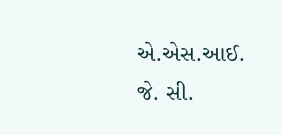એ.એસ.આઈ. જે. સી.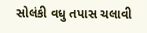સોલંકી વધુ તપાસ ચલાવી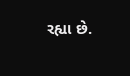રહ્યા છે.